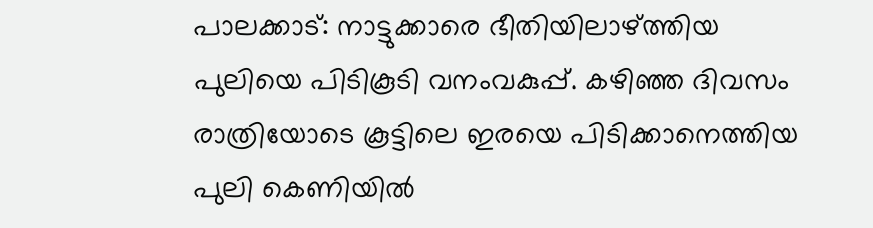പാലക്കാട്: നാട്ടുക്കാരെ ഭീതിയിലാഴ്ത്തിയ പുലിയെ പിടികൂടി വനംവകുപ്പ്. കഴിഞ്ഞ ദിവസം രാത്രിയോടെ കൂട്ടിലെ ഇരയെ പിടിക്കാനെത്തിയ പുലി കെണിയിൽ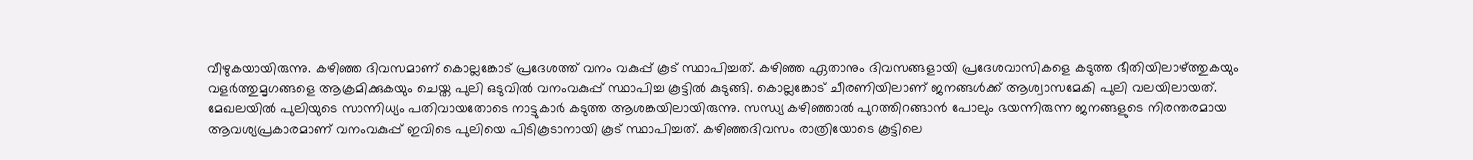വീഴുകയായിരുന്നു. കഴിഞ്ഞ ദിവസമാണ് കൊല്ലങ്കോട് പ്രദേശത്ത് വനം വകുപ്പ് കൂട് സ്ഥാപിച്ചത്. കഴിഞ്ഞ ഏതാനും ദിവസങ്ങളായി പ്രദേശവാസികളെ കടുത്ത ഭീതിയിലാഴ്ത്തുകയും വളർത്തുമൃഗങ്ങളെ ആക്രമിക്കുകയും ചെയ്ത പുലി ഒടുവിൽ വനംവകുപ്പ് സ്ഥാപിച്ച കൂട്ടിൽ കുടുങ്ങി. കൊല്ലങ്കോട് ചീരണിയിലാണ് ജനങ്ങൾക്ക് ആശ്വാസമേകി പുലി വലയിലായത്. മേഖലയിൽ പുലിയുടെ സാന്നിധ്യം പതിവായതോടെ നാട്ടുകാർ കടുത്ത ആശങ്കയിലായിരുന്നു. സന്ധ്യ കഴിഞ്ഞാൽ പുറത്തിറങ്ങാൻ പോലും ഭയന്നിരുന്ന ജനങ്ങളുടെ നിരന്തരമായ ആവശ്യപ്രകാരമാണ് വനംവകുപ്പ് ഇവിടെ പുലിയെ പിടികൂടാനായി കൂട് സ്ഥാപിച്ചത്. കഴിഞ്ഞദിവസം രാത്രിയോടെ കൂട്ടിലെ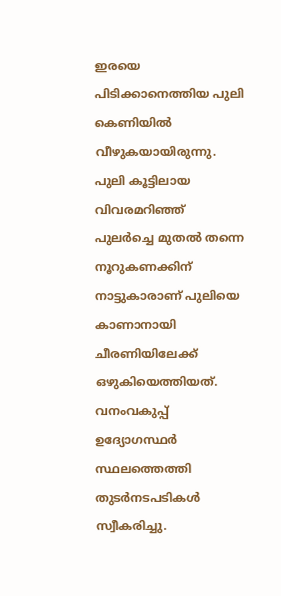ഇരയെ പിടിക്കാനെത്തിയ പുലി കെണിയിൽ വീഴുകയായിരുന്നു. പുലി കൂട്ടിലായ വിവരമറിഞ്ഞ് പുലർച്ചെ മുതൽ തന്നെ നൂറുകണക്കിന് നാട്ടുകാരാണ് പുലിയെ കാണാനായി ചീരണിയിലേക്ക് ഒഴുകിയെത്തിയത്. വനംവകുപ്പ് ഉദ്യോഗസ്ഥർ സ്ഥലത്തെത്തി തുടർനടപടികൾ സ്വീകരിച്ചു.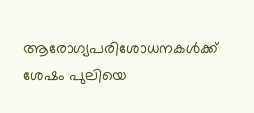ആരോഗ്യപരിശോധനകൾക്ക് ശേഷം പുലിയെ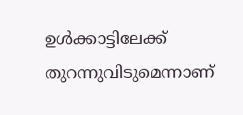ഉൾക്കാട്ടിലേക്ക് തുറന്നുവിടുമെന്നാണ്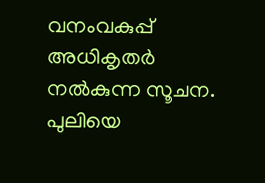വനംവകുപ്പ് അധികൃതർ നൽകുന്ന സൂചന. പുലിയെ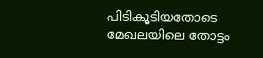പിടികൂടിയതോടെ മേഖലയിലെ തോട്ടം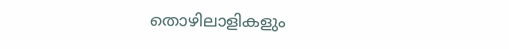തൊഴിലാളികളും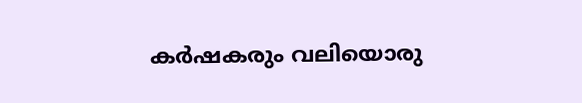കർഷകരും വലിയൊരു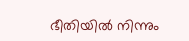ഭീതിയിൽ നിന്നും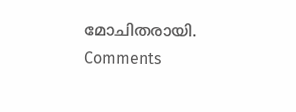മോചിതരായി.
Comments